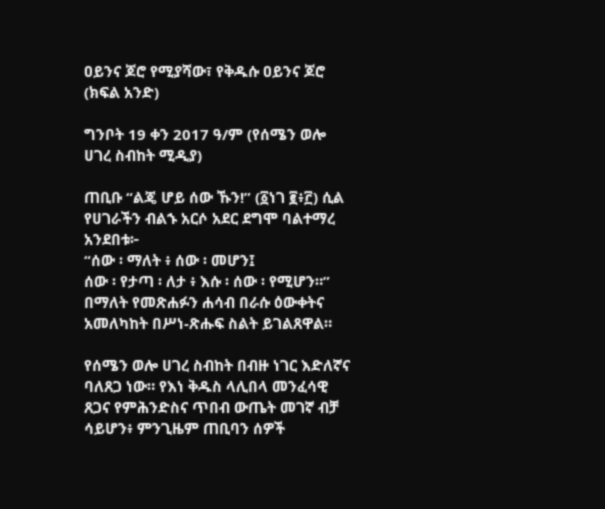ዐይንና ጆሮ የሚያሻው፣ የቅዱሱ ዐይንና ጆሮ (ክፍል አንድ)

ግንቦት 19 ቀን 2017 ዓ/ም (የሰሜን ወሎ ሀገረ ስብከት ሚዲያ)

ጠቢቡ “ልጄ ሆይ ሰው ኹን!” (፩ነገ ፪፥፫) ሲል የሀገራችን ብልኁ አርሶ አደር ደግሞ ባልተማረ አንደበቱ፦
“ሰው ፡ ማለት ፥ ሰው ፡ መሆን፤
ሰው ፡ የታጣ ፡ ለታ ፥ እሱ ፡ ሰው ፡ የሚሆን።” በማለት የመጽሐፉን ሐሳብ በራሱ ዕውቀትና አመለካከት በሥነ-ጽሑፍ ስልት ይገልጸዋል።

የሰሜን ወሎ ሀገረ ስብከት በብዙ ነገር እድለኛና ባለጸጋ ነው። የእነ ቅዱስ ላሊበላ መንፈሳዊ ጸጋና የምሕንድስና ጥበብ ውጤት መገኛ ብቻ ሳይሆን፥ ምንጊዜም ጠቢባን ሰዎች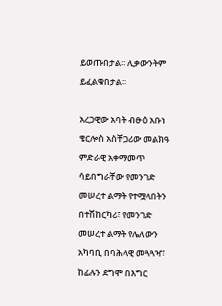ይወጡበታል፡፡ ሊቃውንትም ይፈልቁበታል፡፡

አረጋዊው አባት ብፁዕ አቡነ ቄርሎስ አስቸጋሪው መልክዓ ምድራዊ አቀማመጥ ሳይበግራቸው የመንገድ መሠረተ ልማት የተሟላበትን በተሽከርካሪ፣ የመንገድ መሠረተ ልማት የሌለውን አካባቢ በባሕላዊ መጓጓዣ፣ ከፊሉን ደግሞ በእግር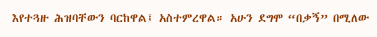እየተጓዙ ሕዝባቸውን ባርከዋል፤ አስተምረዋል። አሁን ደግሞ “በቃኝ” በሚለው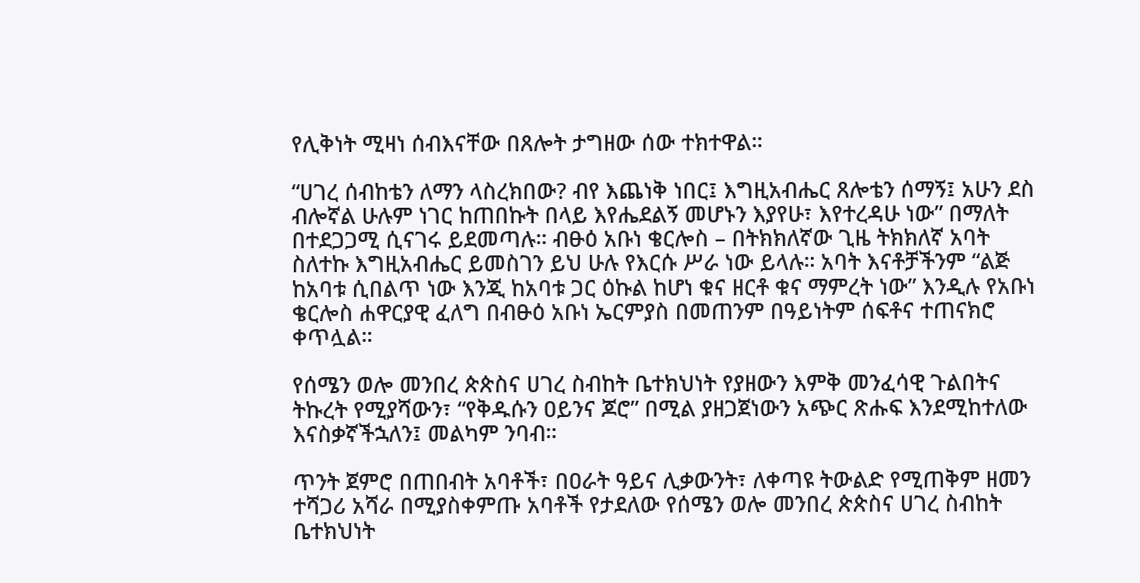የሊቅነት ሚዛነ ሰብእናቸው በጸሎት ታግዘው ሰው ተክተዋል።

“ሀገረ ሰብከቴን ለማን ላስረክበው? ብየ እጨነቅ ነበር፤ እግዚአብሔር ጸሎቴን ሰማኝ፤ አሁን ደስ ብሎኛል ሁሉም ነገር ከጠበኩት በላይ እየሔደልኝ መሆኑን እያየሁ፣ እየተረዳሁ ነው” በማለት በተደጋጋሚ ሲናገሩ ይደመጣሉ። ብፁዕ አቡነ ቄርሎስ – በትክክለኛው ጊዜ ትክክለኛ አባት ስለተኩ እግዚአብሔር ይመስገን ይህ ሁሉ የእርሱ ሥራ ነው ይላሉ። አባት እናቶቻችንም “ልጅ ከአባቱ ሲበልጥ ነው እንጂ ከአባቱ ጋር ዕኩል ከሆነ ቁና ዘርቶ ቁና ማምረት ነው” እንዲሉ የአቡነ ቄርሎስ ሐዋርያዊ ፈለግ በብፁዕ አቡነ ኤርምያስ በመጠንም በዓይነትም ሰፍቶና ተጠናክሮ ቀጥሏል።

የሰሜን ወሎ መንበረ ጵጵስና ሀገረ ስብከት ቤተክህነት የያዘውን እምቅ መንፈሳዊ ጉልበትና ትኩረት የሚያሻውን፣ “የቅዱሱን ዐይንና ጆሮ” በሚል ያዘጋጀነውን አጭር ጽሑፍ እንደሚከተለው እናስቃኛችኋለን፤ መልካም ንባብ።

ጥንት ጀምሮ በጠበብት አባቶች፣ በዐራት ዓይና ሊቃውንት፣ ለቀጣዩ ትውልድ የሚጠቅም ዘመን ተሻጋሪ አሻራ በሚያስቀምጡ አባቶች የታደለው የሰሜን ወሎ መንበረ ጵጵስና ሀገረ ስብከት ቤተክህነት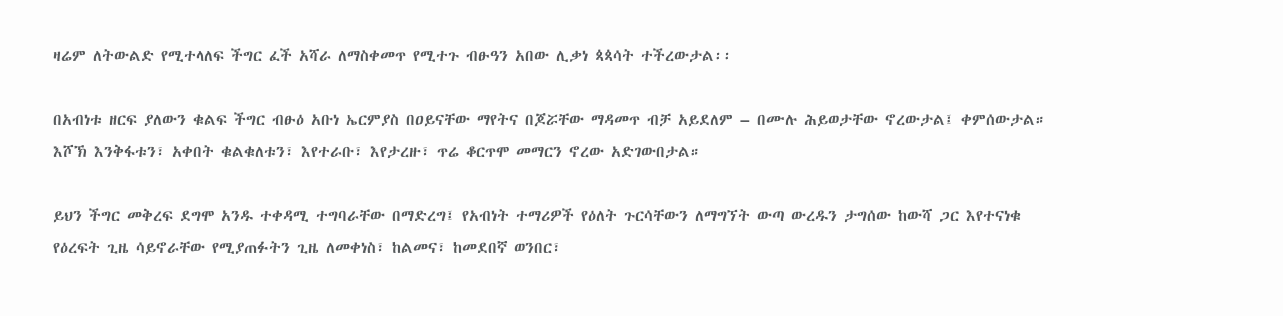ዛሬም ለትውልድ የሚተላለፍ ችግር ፈች አሻራ ለማስቀመጥ የሚተጉ ብፁዓን አበው ሊቃነ ጳጳሳት ተችረውታል፡፡

በአብነቱ ዘርፍ ያለውን ቁልፍ ችግር ብፁዕ አቡነ ኤርምያስ በዐይናቸው ማየትና በጆሯቸው ማዳመጥ ብቻ አይደለም – በሙሉ ሕይወታቸው ኖረውታል፤ ቀምሰውታል። እሾኽ እንቅፋቱን፣ አቀበት ቁልቁለቱን፣ እየተራቡ፣ እየታረዙ፣ ጥሬ ቆርጥሞ መማርን ኖረው አድገውበታል።

ይህን ችግር መቅረፍ ደግሞ አንዱ ተቀዳሚ ተግባራቸው በማድረግ፤ የአብነት ተማሪዎች የዕለት ጉርሳቸውን ለማግኘት ውጣ ውረዱን ታግሰው ከውሻ ጋር እየተናነቁ የዕረፍት ጊዜ ሳይኖራቸው የሚያጠፉትን ጊዜ ለመቀነስ፣ ከልመና፣ ከመደበኛ ወንበር፣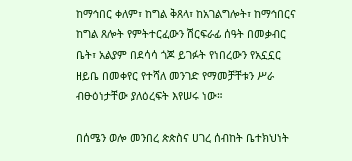ከማኅበር ቀለም፣ ከግል ቅጸላ፣ ከአገልግሎት፣ ከማኅበርና ከግል ጸሎት የምትተርፈውን ሽርፍራፊ ሰዓት በመቃብር ቤት፣ አልያም በደሳሳ ጎጆ ይገፉት የነበረውን የአኗኗር ዘይቤ በመቀየር የተሻለ መንገድ የማመቻቸቱን ሥራ ብፁዕነታቸው ያለዕረፍት እየሠሩ ነው።

በሰሜን ወሎ መንበረ ጵጵስና ሀገረ ሰብከት ቤተክህነት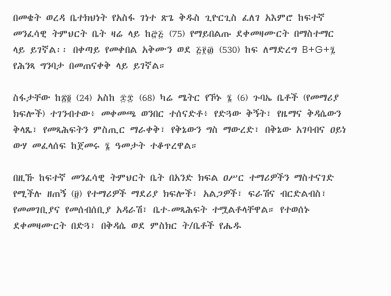በመቄት ወረዳ ቤተክህነት የአስፋ ገነተ ጽጌ ቅዱስ ጊዮርጊስ ፈለገ አእምሮ ከፍተኛ መንፈሳዊ ትምህርት ቤት ዛሬ ላይ ከ፸፭ (75) የማይበልጡ ደቀመዛሙርት በማስተማር ላይ ይገኛል፡፡ በቀጣይ የመቀበል አቅሙን ወደ ፭፻፴ (530) ከፍ ለማድረግ B+G+፯ የሕንጻ ግንባታ በመጠናቀቅ ላይ ይገኛል።

ስፋታቸው ከ፳፬ (24) አስከ ፷፰ (68) ካሬ ሜትር የኾኑ ፮ (6) ጉባኤ ቤቶች (የመማሪያ ክፍሎች) ተገንብተው፥ መቀመጫ ወንበር ተሰናድቶ፥ የድጓው ቅኝት፣ የዜማና ቅዳሴውን ቅላጼ፣ የመጻሕፍትን ምስጢር ማራቀቅ፣ የቅኔውን ግስ ማውረድ፣ በቅኔው አገባብና ዐይነ ውሃ መፈላሰፍ ከጀመሩ ፮ ዓመታት ተቆጥረዋል።

በዚኹ ከፍተኛ መንፈሳዊ ትምህርት ቤት በአንድ ክፍል ዐሥር ተማሪዎችን ማስተናገድ የሚችሉ ዘጠኝ (፱) የተማሪዎች ማደሪያ ክፍሎች፣ አልጋዎች፣ ፍራሽና ብርድልብስ፣ የመመገቢያና የመሰብሰቢያ አዳራሽ፣ ቤተ-መጻሕፍት ተሟልቶላቸዋል። የተወሰኑ ደቀመዛሙርት በድጓ፣ በቅዳሴ ወደ ምስክር ት/ቤቶች የሔዱ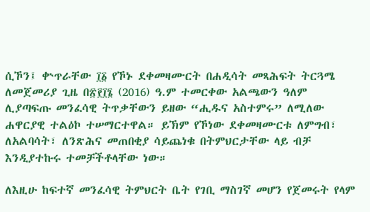ሲኾን፤ ቍጥራቸው ፲፩ የኾኑ ደቀመዛሙርት በሐዲሳት መጻሕፍት ትርጓሜ ለመጀመሪያ ጊዜ በ፳፻፲፮ (2016) ዓ.ም ተመርቀው አልጫውን ዓለም ሊያጣፍጡ መንፈሳዊ ትጥቃቸውን ይዘው “ሒዱና አስተምሩ” ለሚለው ሐዋርያዊ ተልዕኮ ተሠማርተዋል። ይኽም የኾነው ደቀመዛሙርቱ ለምግብ፣ ለአልባሳት፣ ለንጽሕና መጠበቂያ ሳይጨነቁ በትምህርታቸው ላይ ብቻ እንዲያተኩሩ ተመቻችቶላቸው ነው።

ለእዚሁ ከፍተኛ መንፈሳዊ ትምህርት ቤት የገቢ ማስገኛ መሆን የጀመሩት የላም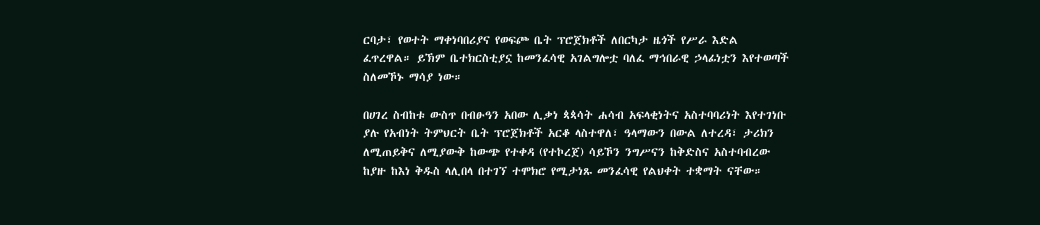ርባታ፣ የወተት ማቀነባበሪያና የወፍጮ ቤት ፕሮጀክቶች ለበርካታ ዜጎች የሥራ እድል ፈጥረዋል። ይኽም ቤተክርስቲያኗ ከመንፈሳዊ አገልግሎቷ ባለፈ ማኅበራዊ ኃላፊነቷን እየተወጣች ስለመኾኑ ማሳያ ነው።

በሀገረ ስብከቱ ውስጥ በብፁዓን አበው ሊቃነ ጳጳሳት ሐሳብ አፍላቂነትና አስተባባሪነት እየተገነቡ ያሉ የአብነት ትምህርት ቤት ፕሮጀክቶች አርቆ ላስተዋለ፣ ዓላማውን በውል ለተረዳ፣ ታሪክን ለሚጠይቅና ለሚያውቅ ከውጭ የተቀዳ (የተኮረጀ) ሳይኾን ንግሥናን ከቅድስና አስተባብረው ከያዙ ከእነ ቅዱስ ላሊበላ በተገኘ ተሞክሮ የሚታነጹ መንፈሳዊ የልህቀት ተቋማት ናቸው።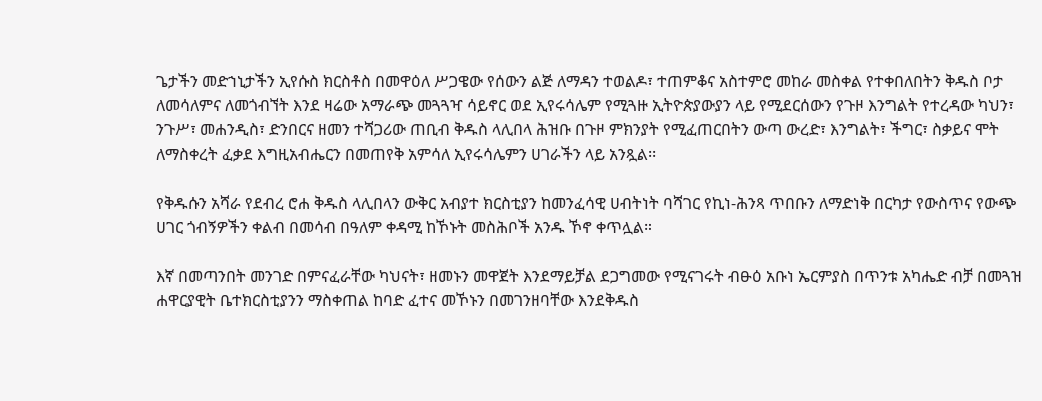ጌታችን መድኀኒታችን ኢየሱስ ክርስቶስ በመዋዕለ ሥጋዌው የሰውን ልጅ ለማዳን ተወልዶ፣ ተጠምቆና አስተምሮ መከራ መስቀል የተቀበለበትን ቅዱስ ቦታ ለመሳለምና ለመጎብኘት እንደ ዛሬው አማራጭ መጓጓዣ ሳይኖር ወደ ኢየሩሳሌም የሚጓዙ ኢትዮጵያውያን ላይ የሚደርሰውን የጉዞ እንግልት የተረዳው ካህን፣ ንጉሥ፣ መሐንዲስ፣ ድንበርና ዘመን ተሻጋሪው ጠቢብ ቅዱስ ላሊበላ ሕዝቡ በጉዞ ምክንያት የሚፈጠርበትን ውጣ ውረድ፣ እንግልት፣ ችግር፣ ስቃይና ሞት ለማስቀረት ፈቃደ እግዚአብሔርን በመጠየቅ አምሳለ ኢየሩሳሌምን ሀገራችን ላይ አንጿል፡፡

የቅዱሱን አሻራ የደብረ ሮሐ ቅዱስ ላሊበላን ውቅር አብያተ ክርስቲያን ከመንፈሳዊ ሀብትነት ባሻገር የኪነ-ሕንጻ ጥበቡን ለማድነቅ በርካታ የውስጥና የውጭ ሀገር ጎብኝዎችን ቀልብ በመሳብ በዓለም ቀዳሚ ከኾኑት መስሕቦች አንዱ ኾኖ ቀጥሏል።

እኛ በመጣንበት መንገድ በምናፈራቸው ካህናት፣ ዘመኑን መዋጀት እንደማይቻል ደጋግመው የሚናገሩት ብፁዕ አቡነ ኤርምያስ በጥንቱ አካሔድ ብቻ በመጓዝ ሐዋርያዊት ቤተክርስቲያንን ማስቀጠል ከባድ ፈተና መኾኑን በመገንዘባቸው እንደቅዱስ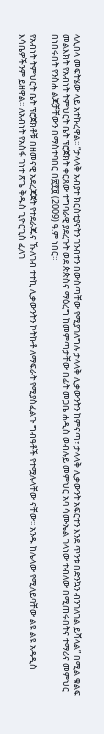ላሊበላ መፍትሄው ላይ አተኩረዋል፡፡ “ታላላቅ አብያተ ክርስቲያናትን ገንብተን በውስጣቸው የሚያገለግሉ ታላላቅ ሊቃውንትን ከምናጣ፣ ታላላቅ ሊቃውንት አፍርተን እንደ ጥንቱ በድንኳን ብንገለገል ይሻላል” በሚል ቁልፍ መልእክት የአብነት ትምህርት ቤት ፕሮጀክት ቀርጸው ተግባራዊ ያደረጉት ወደ ጵጵስና ማዕረግ ከመምጣታቸው በፊት መጋቤ ሐዲስ ወብሉይ መምህር አባ ሳሙኤል ገላነው ተብለው በሚጠሩበትና ተማሪና መምህር በነበሩበት የንስሐ ልጆቻቸውን በማስተባበር በ፳፻፱ (2009) ዓ.ም ነበር።

የአብነት ትምህርት ቤት ፕሮጀክቶቹ በዘመናዊ አደረጃጀት የተደራጁና ኹለገብ ተተኪ ሊቃውንትን ኮትኩቶ ለማፍራት የሚያስፈልጉ ግብዓቶች የተሟሉላቸው ናቸው፡፡ አንዱ ከሌላው የሚለይባቸው ልዩ ልዩ አዳዲስ እሳቤዎችንም ይዘዋል፡፡ ለአብነት የአስፋ ገነተ ጽጌ ቅዱስ ጊዮርጊስ ፈለገ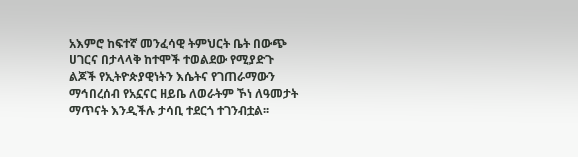አእምሮ ከፍተኛ መንፈሳዊ ትምህርት ቤት በውጭ ሀገርና በታላላቅ ከተሞች ተወልደው የሚያድጉ ልጆች የኢትዮጵያዊነትን እሴትና የገጠራማውን ማኅበረሰብ የአኗናር ዘይቤ ለወራትም ኾነ ለዓመታት ማጥናት እንዲችሉ ታሳቢ ተደርጎ ተገንብቷል፡፡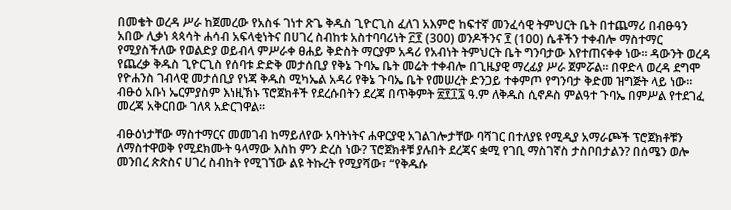በመቄት ወረዳ ሥራ ከጀመረው የአስፋ ገነተ ጽጌ ቅዱስ ጊዮርጊስ ፈለገ አእምሮ ከፍተኛ መንፈሳዊ ትምህርት ቤት በተጨማሪ በብፁዓን አበው ሊቃነ ጳጳሳት ሐሳብ አፍላቂነትና በሀገረ ስብከቱ አስተባባሪነት ፫፻ (300) ወንዶችንና ፻ (100) ሴቶችን ተቀብሎ ማስተማር የሚያስችለው የወልድያ ወይብላ ምሥራቀ ፀሐይ ቅድስት ማርያም አዳሪ የአብነት ትምህርት ቤት ግንባታው እየተጠናቀቀ ነው። ዳውንት ወረዳ የጨረቃ ቅዱስ ጊዮርጊስ የሰባቱ ድድቅ መታሰቢያ የቅኔ ጉባኤ ቤት መሬት ተቀብሎ በጊዜያዊ ማረፊያ ሥራ ጀምሯል። በዋድላ ወረዳ ደግሞ የዮሐንስ ገብላዊ መታሰቢያ የነጃ ቅዱስ ሚካኤል አዳሪ የቅኔ ጉባኤ ቤት የመሠረት ድንጋይ ተቀምጦ የግንባታ ቅድመ ዝግጅት ላይ ነው። ብፁዕ አቡነ ኤርምያስም እነዚኽኑ ፕሮጀክቶች የደረሱበትን ደረጃ በጥቅምት ፳፻፲፯ ዓ.ም ለቅዱስ ሲኖዶስ ምልዓተ ጉባኤ በምሥል የተደገፈ መረጃ አቅርበው ገለጻ አድርገዋል።

ብፁዕነታቸው ማስተማርና መመገብ ከማይለየው አባትነትና ሐዋርያዊ አገልገሎታቸው ባሻገር በተለያዩ የሚዲያ አማራጮች ፕሮጀክቶቹን ለማስተዋወቅ የሚደክሙት ዓላማው እስከ ምን ድረስ ነው? ፕሮጀክቶቹ ያሉበት ደረጃና ቋሚ የገቢ ማስገኛስ ታስቦበታልን? በሰሜን ወሎ መንበረ ጵጵስና ሀገረ ስብከት የሚገኘው ልዩ ትኩረት የሚያሻው፣ “የቅዱሱ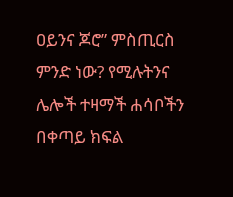ዐይንና ጆሮ” ምስጢርስ ምንድ ነው? የሚሉትንና ሌሎች ተዛማች ሐሳቦችን በቀጣይ ክፍል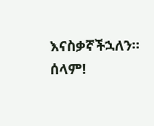እናስቃኛችኋለን።
ሰላም!